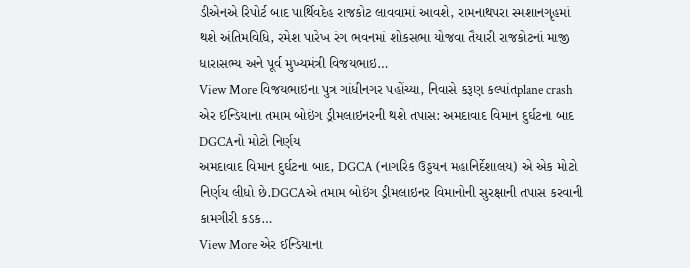ડીએનએ રિપોર્ટ બાદ પાર્થિવદેહ રાજકોટ લાવવામાં આવશે, રામનાથપરા સ્મશાનગૃહમાં થશે અંતિમવિધિ, રમેશ પારેખ રંગ ભવનમાં શોકસભા યોજવા તૈયારી રાજકોટનાં માજી ધારાસભ્ય અને પૂર્વ મુખ્યમંત્રી વિજયભાઇ…
View More વિજયભાઇના પુત્ર ગાંધીનગર પહોંચ્યા, નિવાસે કરૂણ કલ્પાંતplane crash
એર ઈન્ડિયાના તમામ બોઇંગ ડ્રીમલાઇનરની થશે તપાસ: અમદાવાદ વિમાન દુર્ઘટના બાદ DGCAનો મોટો નિર્ણય
અમદાવાદ વિમાન દુર્ઘટના બાદ, DGCA (નાગરિક ઉડ્ડયન મહાનિર્દેશાલય) એ એક મોટો નિર્ણય લીધો છે.DGCAએ તમામ બોઇંગ ડ્રીમલાઇનર વિમાનોની સુરક્ષાની તપાસ કરવાની કામગીરી કડક…
View More એર ઈન્ડિયાના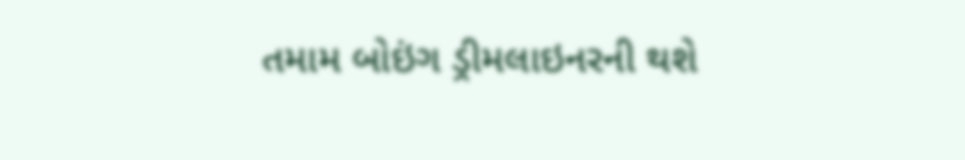તમામ બોઇંગ ડ્રીમલાઇનરની થશે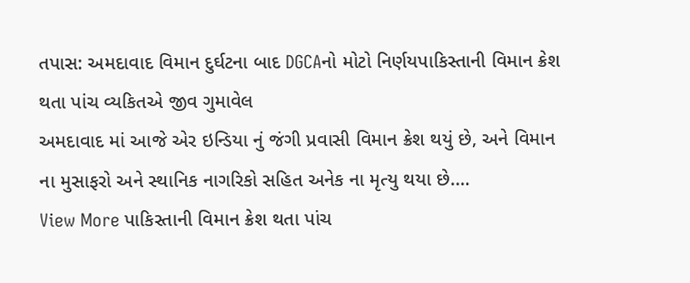તપાસ: અમદાવાદ વિમાન દુર્ઘટના બાદ DGCAનો મોટો નિર્ણયપાકિસ્તાની વિમાન ક્રેશ થતા પાંચ વ્યકિતએ જીવ ગુમાવેલ
અમદાવાદ માં આજે એર ઇન્ડિયા નું જંગી પ્રવાસી વિમાન ક્રેશ થયું છે, અને વિમાન ના મુસાફરો અને સ્થાનિક નાગરિકો સહિત અનેક ના મૃત્યુ થયા છે.…
View More પાકિસ્તાની વિમાન ક્રેશ થતા પાંચ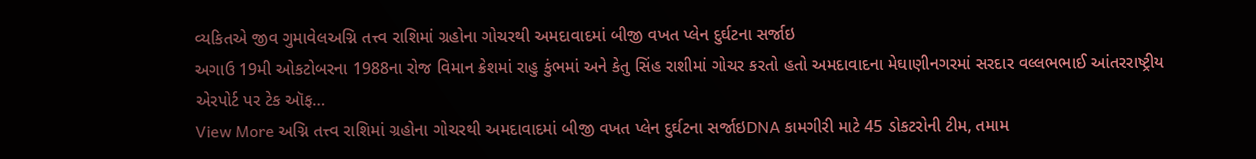વ્યકિતએ જીવ ગુમાવેલઅગ્નિ તત્ત્વ રાશિમાં ગ્રહોના ગોચરથી અમદાવાદમાં બીજી વખત પ્લેન દુર્ઘટના સર્જાઇ
અગાઉ 19મી ઓકટોબરના 1988ના રોજ વિમાન ક્રેશમાં રાહુ કુંભમાં અને કેતુ સિંહ રાશીમાં ગોચર કરતો હતો અમદાવાદના મેઘાણીનગરમાં સરદાર વલ્લભભાઈ આંતરરાષ્ટ્રીય એરપોર્ટ પર ટેક ઑફ…
View More અગ્નિ તત્ત્વ રાશિમાં ગ્રહોના ગોચરથી અમદાવાદમાં બીજી વખત પ્લેન દુર્ઘટના સર્જાઇDNA કામગીરી માટે 45 ડોકટરોની ટીમ, તમામ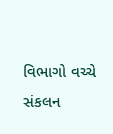વિભાગો વચ્ચે સંકલન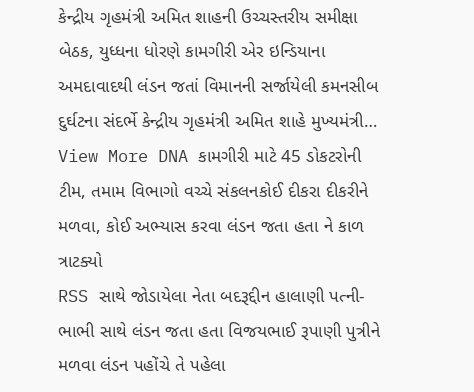કેન્દ્રીય ગૃહમંત્રી અમિત શાહની ઉચ્ચસ્તરીય સમીક્ષા બેઠક, યુધ્ધના ધોરણે કામગીરી એર ઇન્ડિયાના અમદાવાદથી લંડન જતાં વિમાનની સર્જાયેલી કમનસીબ દુર્ઘટના સંદર્ભે કેન્દ્રીય ગૃહમંત્રી અમિત શાહે મુખ્યમંત્રી…
View More DNA કામગીરી માટે 45 ડોકટરોની ટીમ, તમામ વિભાગો વચ્ચે સંકલનકોઈ દીકરા દીકરીને મળવા, કોઈ અભ્યાસ કરવા લંડન જતા હતા ને કાળ ત્રાટક્યો
RSS સાથે જોડાયેલા નેતા બદરૂદ્દીન હાલાણી પત્ની-ભાભી સાથે લંડન જતા હતા વિજયભાઈ રૂપાણી પુત્રીને મળવા લંડન પહોંચે તે પહેલા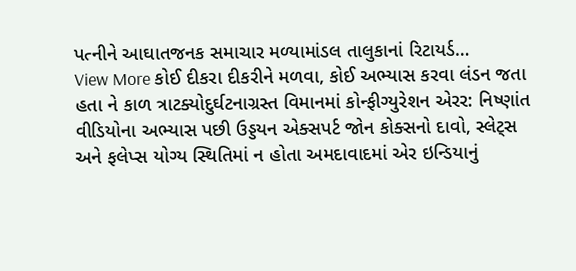પત્નીને આઘાતજનક સમાચાર મળ્યામાંડલ તાલુકાનાં રિટાયર્ડ…
View More કોઈ દીકરા દીકરીને મળવા, કોઈ અભ્યાસ કરવા લંડન જતા હતા ને કાળ ત્રાટક્યોદુર્ઘટનાગ્રસ્ત વિમાનમાં કોન્ફીગ્યુરેશન એરર: નિષ્ણાંત
વીડિયોના અભ્યાસ પછી ઉડ્ડયન એક્સપર્ટ જોન કોક્સનો દાવો, સ્લેટ્સ અને ફલેપ્સ યોગ્ય સ્થિતિમાં ન હોતા અમદાવાદમાં એર ઇન્ડિયાનું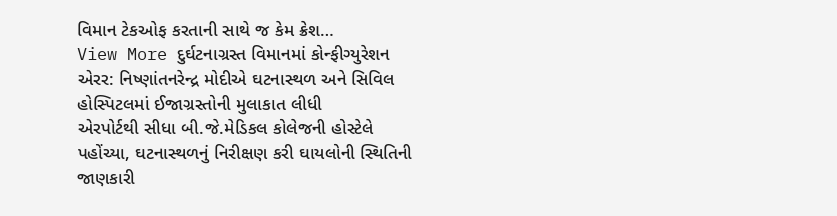વિમાન ટેકઓફ કરતાની સાથે જ કેમ ક્રેશ…
View More દુર્ઘટનાગ્રસ્ત વિમાનમાં કોન્ફીગ્યુરેશન એરર: નિષ્ણાંતનરેન્દ્ર મોદીએ ઘટનાસ્થળ અને સિવિલ હોસ્પિટલમાં ઈજાગ્રસ્તોની મુલાકાત લીધી
એરપોર્ટથી સીધા બી.જે.મેડિકલ કોલેજની હોસ્ટેલે પહોંચ્યા, ઘટનાસ્થળનું નિરીક્ષણ કરી ઘાયલોની સ્થિતિની જાણકારી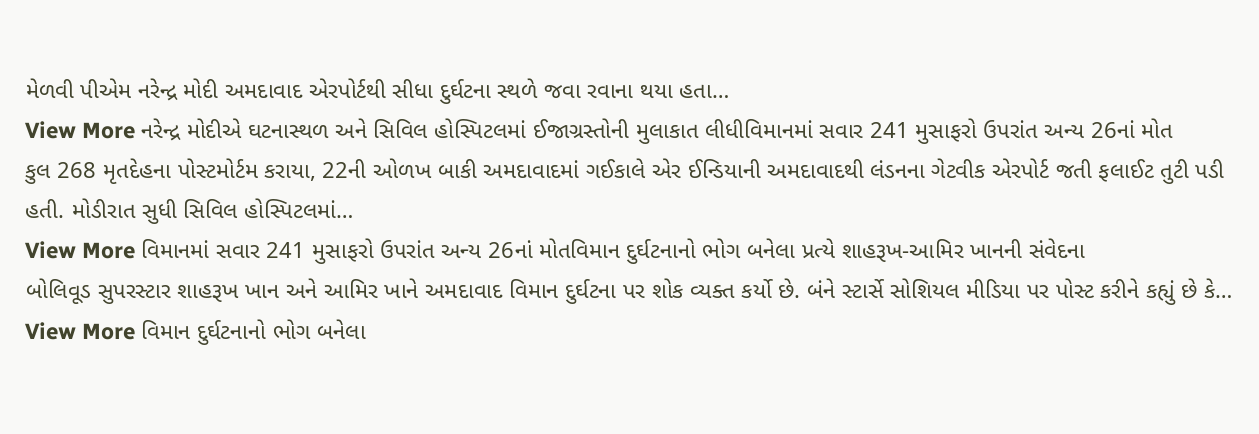મેળવી પીએમ નરેન્દ્ર મોદી અમદાવાદ એરપોર્ટથી સીધા દુર્ઘટના સ્થળે જવા રવાના થયા હતા…
View More નરેન્દ્ર મોદીએ ઘટનાસ્થળ અને સિવિલ હોસ્પિટલમાં ઈજાગ્રસ્તોની મુલાકાત લીધીવિમાનમાં સવાર 241 મુસાફરો ઉપરાંત અન્ય 26નાં મોત
કુલ 268 મૃતદેહના પોસ્ટમોર્ટમ કરાયા, 22ની ઓળખ બાકી અમદાવાદમાં ગઈકાલે એર ઈન્ડિયાની અમદાવાદથી લંડનના ગેટવીક એરપોર્ટ જતી ફલાઈટ તુટી પડી હતી. મોડીરાત સુધી સિવિલ હોસ્પિટલમાં…
View More વિમાનમાં સવાર 241 મુસાફરો ઉપરાંત અન્ય 26નાં મોતવિમાન દુર્ઘટનાનો ભોગ બનેલા પ્રત્યે શાહરૂખ-આમિર ખાનની સંવેદના
બોલિવૂડ સુપરસ્ટાર શાહરૂખ ખાન અને આમિર ખાને અમદાવાદ વિમાન દુર્ઘટના પર શોક વ્યક્ત કર્યો છે. બંને સ્ટાર્સે સોશિયલ મીડિયા પર પોસ્ટ કરીને કહ્યું છે કે…
View More વિમાન દુર્ઘટનાનો ભોગ બનેલા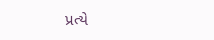પ્રત્યે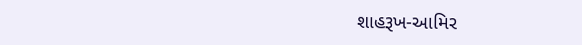શાહરૂખ-આમિર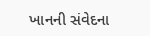ખાનની સંવેદના